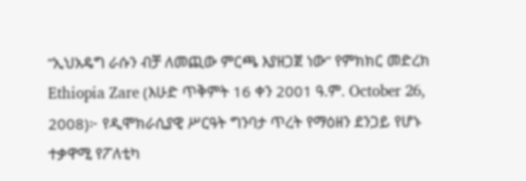“ኢህአዴግ ራሱን ብቻ ለመጪው ምርጫ እያዘጋጀ ነው” የምክክር መድረክ
Ethiopia Zare (እሁድ ጥቅምት 16 ቀን 2001 ዓ.ም. October 26, 2008)፦ የዲሞክራሲያዊ ሥርዓት ግንባታ ጥረት የማዕዘን ደንጋይ የሆኑ ተቃዋሚ የፖለቲካ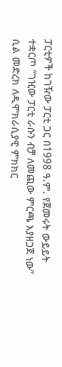ፓርቲዎች ከገዥው ፓርቲ ጋር በ1998 ዓ.ም. የጀመሩት ውይይት ተቋርጦ “ገዢው ፓርቲ ራሱን ብቻ ለመጪው ምርጫ እያዘጋጀ ነው” ሲል መድረክ ለዲሞክራሲያዊ ምክክር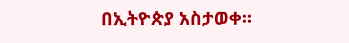በኢትዮጵያ አስታወቀ።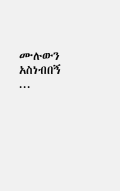ሙሉውን አስነብበኝ ...